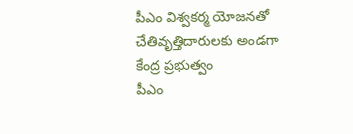పీఎం విశ్వకర్మ యోజనతో చేతివృత్తిదారులకు అండగా కేంద్ర ప్రభుత్వం
పీఎం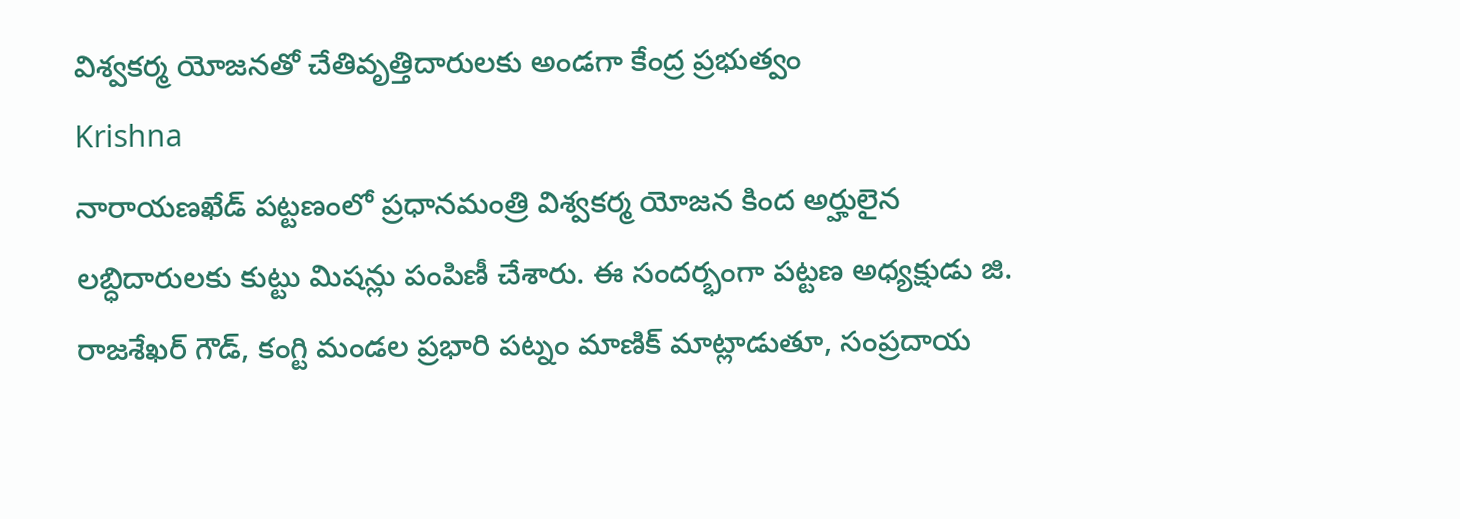విశ్వకర్మ యోజనతో చేతివృత్తిదారులకు అండగా కేంద్ర ప్రభుత్వం
Krishna
నారాయణఖేడ్ పట్టణంలో ప్రధానమంత్రి విశ్వకర్మ యోజన కింద అర్హులైన లబ్ధిదారులకు కుట్టు మిషన్లు పంపిణీ చేశారు. ఈ సందర్భంగా పట్టణ అధ్యక్షుడు జి. రాజశేఖర్ గౌడ్, కంగ్టి మండల ప్రభారి పట్నం మాణిక్ మాట్లాడుతూ, సంప్రదాయ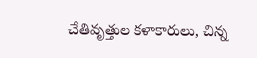చేతివృత్తుల కళాకారులు, చిన్న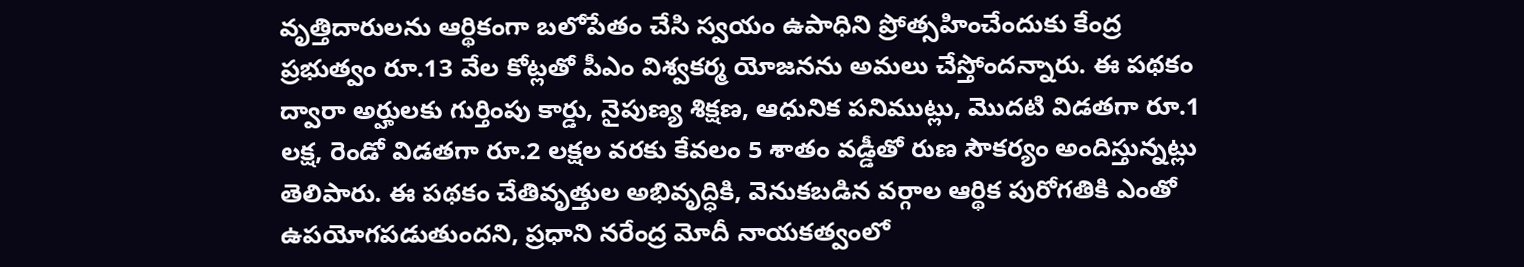వృత్తిదారులను ఆర్థికంగా బలోపేతం చేసి స్వయం ఉపాధిని ప్రోత్సహించేందుకు కేంద్ర ప్రభుత్వం రూ.13 వేల కోట్లతో పీఎం విశ్వకర్మ యోజనను అమలు చేస్తోందన్నారు. ఈ పథకం ద్వారా అర్హులకు గుర్తింపు కార్డు, నైపుణ్య శిక్షణ, ఆధునిక పనిముట్లు, మొదటి విడతగా రూ.1 లక్ష, రెండో విడతగా రూ.2 లక్షల వరకు కేవలం 5 శాతం వడ్డీతో రుణ సౌకర్యం అందిస్తున్నట్లు తెలిపారు. ఈ పథకం చేతివృత్తుల అభివృద్ధికి, వెనుకబడిన వర్గాల ఆర్థిక పురోగతికి ఎంతో ఉపయోగపడుతుందని, ప్రధాని నరేంద్ర మోదీ నాయకత్వంలో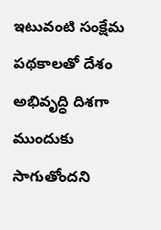ఇటువంటి సంక్షేమ పథకాలతో దేశం అభివృద్ధి దిశగా ముందుకు సాగుతోందని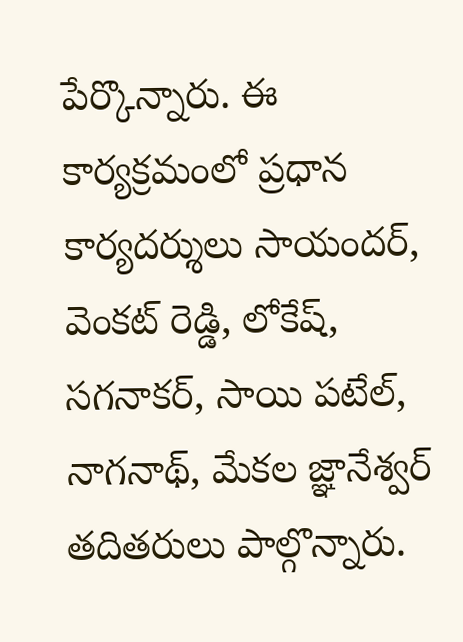పేర్కొన్నారు. ఈ కార్యక్రమంలో ప్రధాన కార్యదర్శులు సాయందర్, వెంకట్ రెడ్డి, లోకేష్, సగనాకర్, సాయి పటేల్, నాగనాథ్, మేకల జ్ఞానేశ్వర్ తదితరులు పాల్గొన్నారు.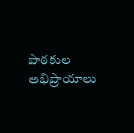పాఠకుల అభిప్రాయాలు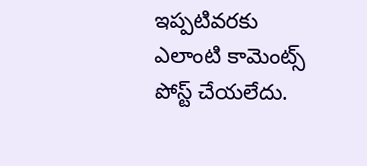ఇప్పటివరకు ఎలాంటి కామెంట్స్ పోస్ట్ చేయలేదు.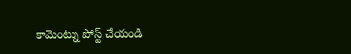కామెంట్ను పోస్ట్ చేయండి